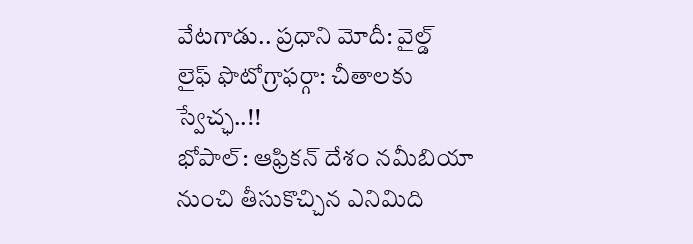వేటగాడు.. ప్రధాని మోదీ: వైల్డ్ లైఫ్ ఫొటోగ్రాఫర్గా: చీతాలకు స్వేచ్ఛ..!!
భోపాల్: ఆఫ్రికన్ దేశం నమీబియా నుంచి తీసుకొచ్చిన ఎనిమిది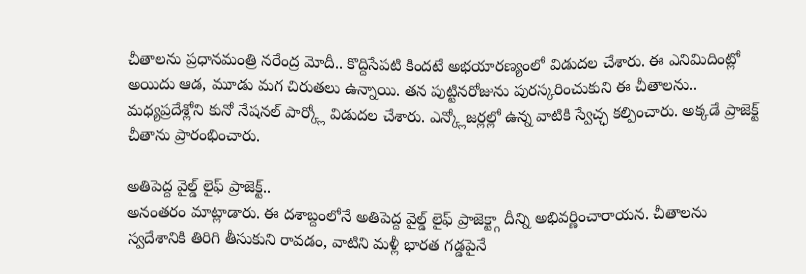చీతాలను ప్రధానమంత్రి నరేంద్ర మోదీ.. కొద్దిసేపటి కిందటే అభయారణ్యంలో విడుదల చేశారు. ఈ ఎనిమిదింట్లో అయిదు ఆడ, మూడు మగ చిరుతలు ఉన్నాయి. తన పుట్టినరోజును పురస్కరించుకుని ఈ చీతాలను.. మధ్యప్రదేశ్లోని కునో నేషనల్ పార్క్లో విడుదల చేశారు. ఎన్క్లోజర్లల్లో ఉన్న వాటికి స్వేచ్ఛ కల్పించారు. అక్కడే ప్రాజెక్ట్ చీతాను ప్రారంభించారు.

అతిపెద్ద వైల్డ్ లైఫ్ ప్రాజెక్ట్..
అనంతరం మాట్లాడారు. ఈ దశాబ్దంలోనే అతిపెద్ద వైల్డ్ లైఫ్ ప్రాజెక్ట్గా దీన్ని అభివర్ణించారాయన. చీతాలను స్వదేశానికి తిరిగి తీసుకుని రావడం, వాటిని మళ్లీ భారత గడ్డపైనే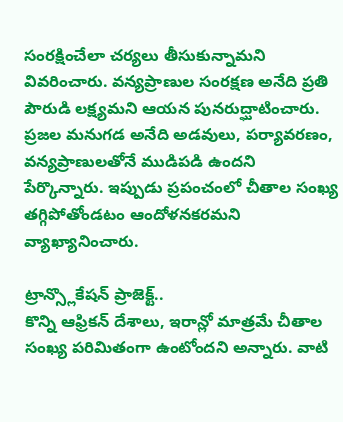సంరక్షించేలా చర్యలు తీసుకున్నామని వివరించారు. వన్యప్రాణుల సంరక్షణ అనేది ప్రతి పౌరుడి లక్ష్యమని ఆయన పునరుద్ఘాటించారు. ప్రజల మనుగడ అనేది అడవులు, పర్యావరణం, వన్యప్రాణులతోనే ముడిపడి ఉందని పేర్కొన్నారు. ఇప్పుడు ప్రపంచంలో చీతాల సంఖ్య తగ్గిపోతోండటం ఆందోళనకరమని వ్యాఖ్యానించారు.

ట్రాన్స్లొకేషన్ ప్రాజెక్ట్..
కొన్ని ఆఫ్రికన్ దేశాలు, ఇరాన్లో మాత్రమే చీతాల సంఖ్య పరిమితంగా ఉంటోందని అన్నారు. వాటి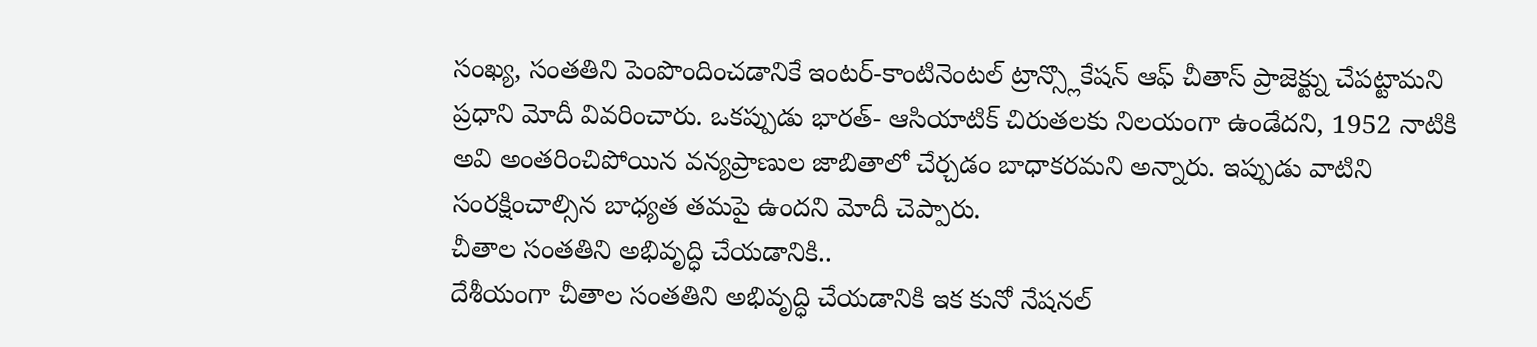సంఖ్య, సంతతిని పెంపొందించడానికే ఇంటర్-కాంటినెంటల్ ట్రాన్స్లొకేషన్ ఆఫ్ చీతాస్ ప్రాజెక్ట్ను చేపట్టామని ప్రధాని మోదీ వివరించారు. ఒకప్పుడు భారత్- ఆసియాటిక్ చిరుతలకు నిలయంగా ఉండేదని, 1952 నాటికి అవి అంతరించిపోయిన వన్యప్రాణుల జాబితాలో చేర్చడం బాధాకరమని అన్నారు. ఇప్పుడు వాటిని సంరక్షించాల్సిన బాధ్యత తమపై ఉందని మోదీ చెప్పారు.
చీతాల సంతతిని అభివృద్ధి చేయడానికి..
దేశీయంగా చీతాల సంతతిని అభివృద్ధి చేయడానికి ఇక కునో నేషనల్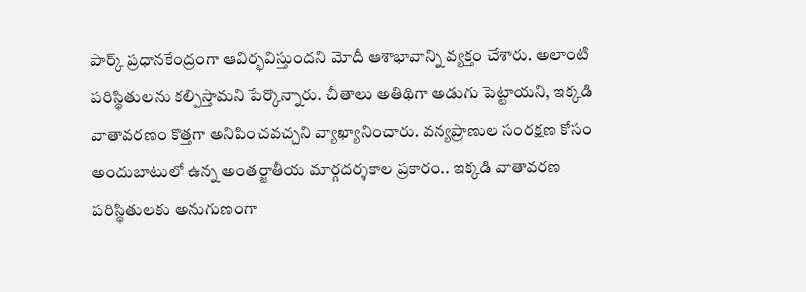పార్క్ ప్రధానకేంద్రంగా ఆవిర్భవిస్తుందని మోదీ ఆశాభావాన్ని వ్యక్తం చేశారు. అలాంటి పరిస్థితులను కల్పిస్తామని పేర్కొన్నారు. చీతాలు అతిథిగా అడుగు పెట్టాయని, ఇక్కడి వాతావరణం కొత్తగా అనిపించవచ్చని వ్యాఖ్యానించారు. వన్యప్రాణుల సంరక్షణ కోసం అందుబాటులో ఉన్న అంతర్జాతీయ మార్గదర్శకాల ప్రకారం.. ఇక్కడి వాతావరణ పరిస్థితులకు అనుగుణంగా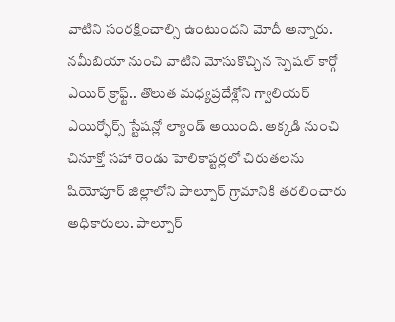వాటిని సంరక్షించాల్సి ఉంటుందని మోదీ అన్నారు.
నమీబియా నుంచి వాటిని మోసుకొచ్చిన స్పెషల్ కార్గో ఎయిర్ క్రాఫ్ట్.. తొలుత మధ్యప్రదేశ్లోని గ్వాలియర్ ఎయిర్ఫోర్స్ స్టేషన్లో ల్యాండ్ అయింది. అక్కడి నుంచి చినూక్తో సహా రెండు హెలికాప్టర్లలో చిరుతలను షియోపూర్ జిల్లాలోని పాల్పూర్ గ్రామానికి తరలించారు అధికారులు. పాల్పూర్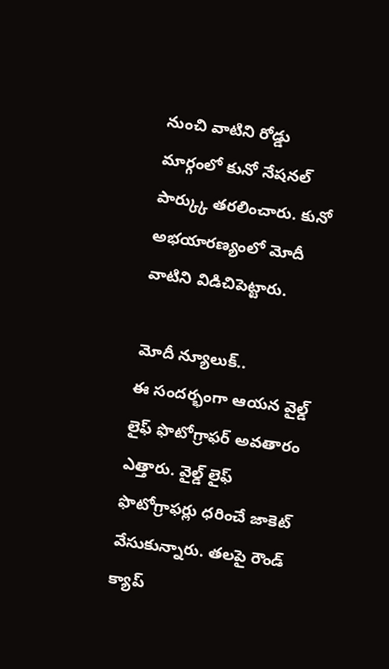నుంచి వాటిని రోడ్డు మార్గంలో కునో నేషనల్ పార్క్కు తరలించారు. కునో అభయారణ్యంలో మోదీ వాటిని విడిచిపెట్టారు.

మోదీ న్యూలుక్..
ఈ సందర్భంగా ఆయన వైల్డ్ లైఫ్ ఫొటోగ్రాఫర్ అవతారం ఎత్తారు. వైల్డ్ లైఫ్ ఫొటోగ్రాఫర్లు ధరించే జాకెట్ వేసుకున్నారు. తలపై రౌండ్ క్యాప్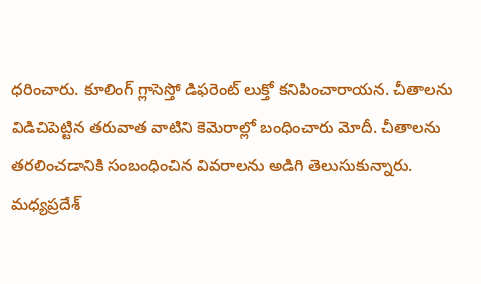ధరించారు. కూలింగ్ గ్లాసెస్తో డిఫరెంట్ లుక్తో కనిపించారాయన. చీతాలను విడిచిపెట్టిన తరువాత వాటిని కెమెరాల్లో బంధించారు మోదీ. చీతాలను తరలించడానికి సంబంధించిన వివరాలను అడిగి తెలుసుకున్నారు. మధ్యప్రదేశ్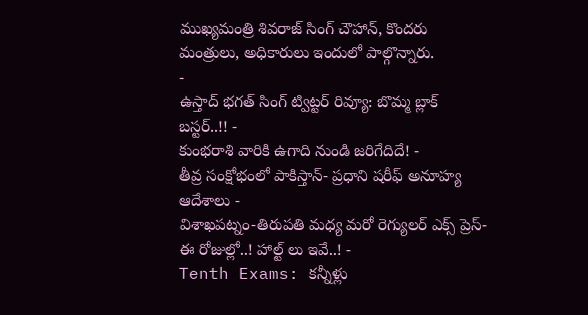ముఖ్యమంత్రి శివరాజ్ సింగ్ చౌహాన్, కొందరు మంత్రులు, అధికారులు ఇందులో పాల్గొన్నారు.
-
ఉస్తాద్ భగత్ సింగ్ ట్విట్టర్ రివ్యూ: బొమ్మ బ్లాక్ బస్టర్..!! -
కుంభరాశి వారికి ఉగాది నుండి జరిగేదిదే! -
తీవ్ర సంక్షోభంలో పాకిస్తాన్- ప్రధాని షరీఫ్ అనూహ్య ఆదేశాలు -
విశాఖపట్నం-తిరుపతి మధ్య మరో రెగ్యులర్ ఎక్స్ ప్రెస్-ఈ రోజుల్లో..! హాల్ట్ లు ఇవే..! -
Tenth Exams: కన్నీళ్లు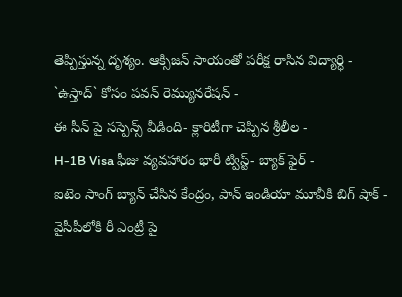తెప్పిస్తున్న దృశ్యం. ఆక్సిజన్ సాయంతో పరీక్ష రాసిన విద్యార్ధి -
`ఉస్తాద్` కోసం పవన్ రెమ్యునరేషన్ -
ఈ సీన్ పై సస్పెన్స్ వీడింది- క్లారిటీగా చెప్పిన శ్రీలీల -
H-1B Visa ఫీజు వ్యవహారం భారీ ట్విస్ట్- బ్యాక్ ఫైర్ -
ఐటెం సాంగ్ బ్యాన్ చేసిన కేంద్రం, పాన్ ఇండియా మూవీకి బిగ్ షాక్ -
వైసీపీలోకి రీ ఎంట్రీ పై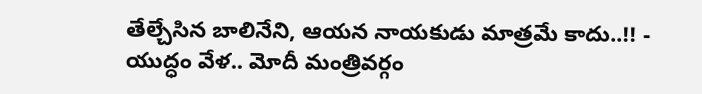తేల్చేసిన బాలినేని, ఆయన నాయకుడు మాత్రమే కాదు..!! -
యుద్ధం వేళ.. మోదీ మంత్రివర్గం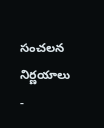సంచలన నిర్ణయాలు -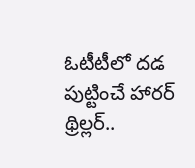ఓటీటీలో దడ పుట్టించే హారర్ థ్రిల్లర్..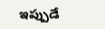ఇప్పుడే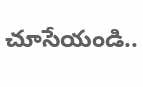చూసేయండి..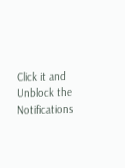Click it and Unblock the Notifications